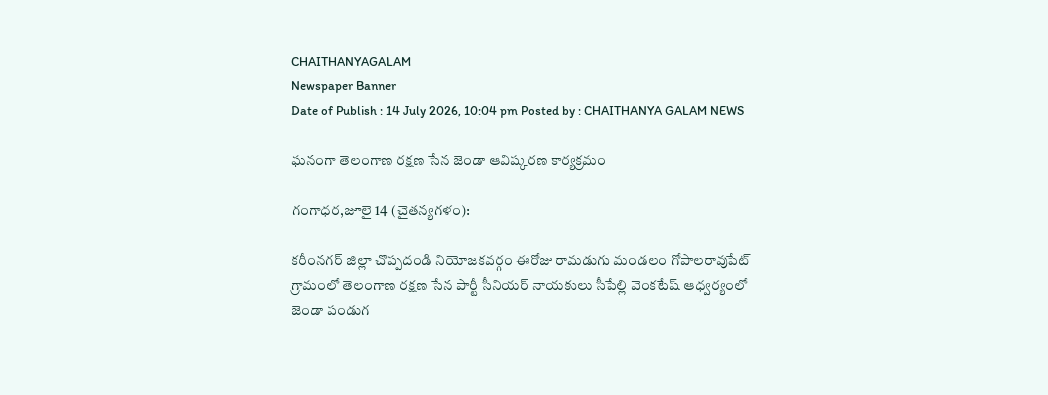CHAITHANYAGALAM
Newspaper Banner
Date of Publish : 14 July 2026, 10:04 pm Posted by : CHAITHANYA GALAM NEWS

ఘనంగా తెలంగాణ రక్షణ సేన జెండా ఆవిష్కరణ కార్యక్రమం

గంగాధర,జూలై 14 (చైతన్యగళం):

కరీంనగర్ జిల్లా చొప్పదండి నియోజకవర్గం ఈరోజు రామడుగు మండలం గోపాలరావుపేట్ గ్రామంలో తెలంగాణ రక్షణ సేన పార్టీ సీనియర్ నాయకులు సీపేల్లి వెంకటేష్ ఆధ్వర్యంలో జెండా పండుగ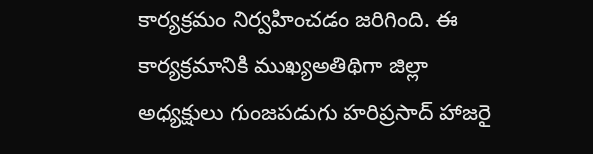కార్యక్రమం నిర్వహించడం జరిగింది. ఈ కార్యక్రమానికి ముఖ్యఅతిథిగా జిల్లా అధ్యక్షులు గుంజపడుగు హరిప్రసాద్ హాజరై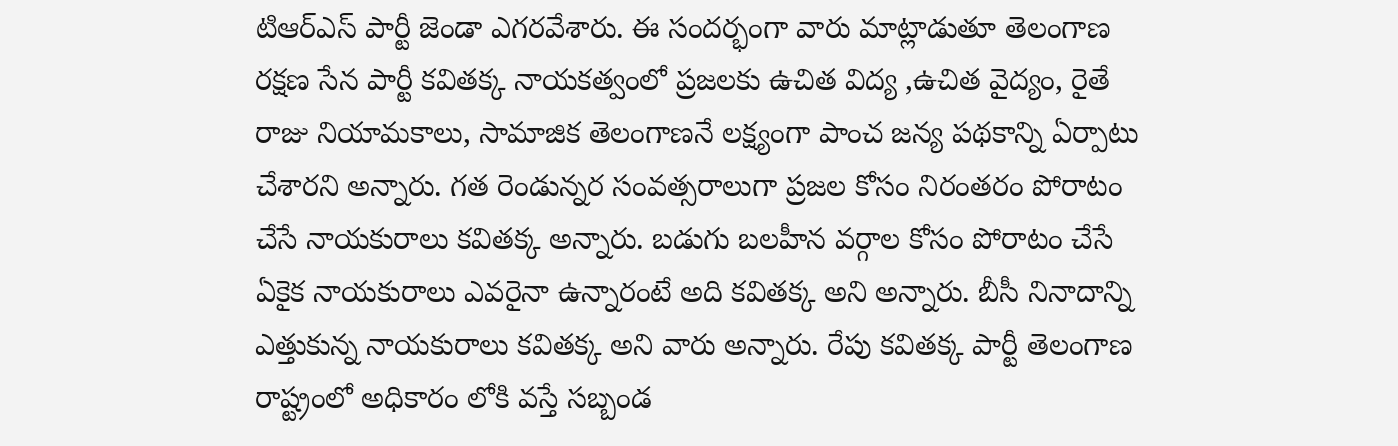టిఆర్ఎస్ పార్టీ జెండా ఎగరవేశారు. ఈ సందర్భంగా వారు మాట్లాడుతూ తెలంగాణ రక్షణ సేన పార్టీ కవితక్క నాయకత్వంలో ప్రజలకు ఉచిత విద్య ,ఉచిత వైద్యం, రైతే రాజు నియామకాలు, సామాజిక తెలంగాణనే లక్ష్యంగా పాంచ జన్య పథకాన్ని ఏర్పాటు చేశారని అన్నారు. గత రెండున్నర సంవత్సరాలుగా ప్రజల కోసం నిరంతరం పోరాటం చేసే నాయకురాలు కవితక్క అన్నారు. బడుగు బలహీన వర్గాల కోసం పోరాటం చేసే ఏకైక నాయకురాలు ఎవరైనా ఉన్నారంటే అది కవితక్క అని అన్నారు. బీసీ నినాదాన్ని ఎత్తుకున్న నాయకురాలు కవితక్క అని వారు అన్నారు. రేపు కవితక్క పార్టీ తెలంగాణ రాష్ట్రంలో అధికారం లోకి వస్తే సబ్బండ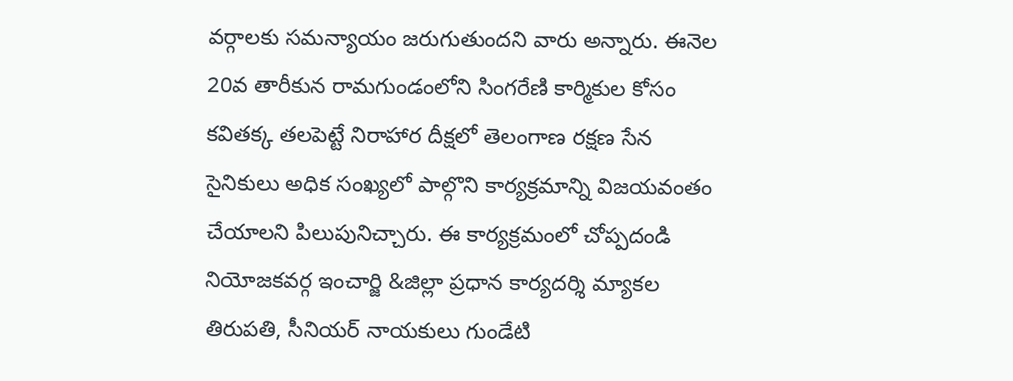వర్గాలకు సమన్యాయం జరుగుతుందని వారు అన్నారు. ఈనెల 20వ తారీకున రామగుండంలోని సింగరేణి కార్మికుల కోసం కవితక్క తలపెట్టే నిరాహార దీక్షలో తెలంగాణ రక్షణ సేన సైనికులు అధిక సంఖ్యలో పాల్గొని కార్యక్రమాన్ని విజయవంతం చేయాలని పిలుపునిచ్చారు. ఈ కార్యక్రమంలో చోప్పదండి నియోజకవర్గ ఇంచార్జి &జిల్లా ప్రధాన కార్యదర్శి మ్యాకల తిరుపతి, సీనియర్ నాయకులు గుండేటి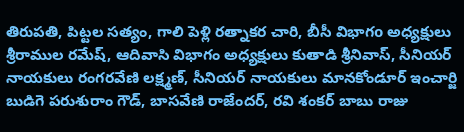తిరుపతి, పిట్టల సత్యం, గాలి పెళ్లి రత్నాకర చారి, బీసీ విభాగo అధ్యక్షులు శ్రీరాముల రమేష్, ఆదివాసి విభాగం అధ్యక్షులు కుతాడి శ్రీనివాస్, సీనియర్ నాయకులు రంగరవేణి లక్ష్మణ్, సీనియర్ నాయకులు మానకోండూర్ ఇంచార్జి బుడిగె పరుశురాం గౌడ్, బాసవేణి రాజేందర్, రవి శంకర్ బాబు రాజు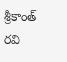శ్రీకాంత్ రవి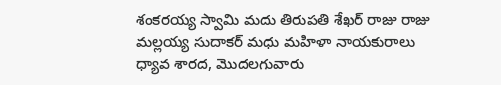శంకరయ్య స్వామి మదు తిరుపతి శేఖర్ రాజు రాజు మల్లయ్య సుదాకర్ మధు మహిళా నాయకురాలు ధ్యావ శారద, మొదలగువారు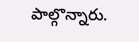పాల్గొన్నారు.